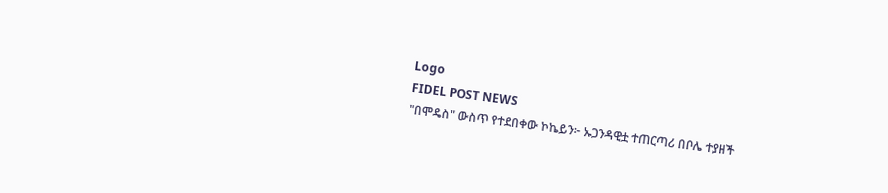Logo
FIDEL POST NEWS
"በሞዴስ" ውስጥ የተደበቀው ኮኬይን፦ ኡጋንዳዊቷ ተጠርጣሪ በቦሌ ተያዘች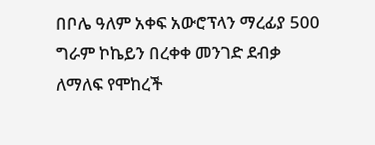በቦሌ ዓለም አቀፍ አውሮፕላን ማረፊያ 500 ግራም ኮኬይን በረቀቀ መንገድ ደብቃ ለማለፍ የሞከረች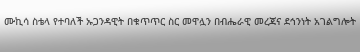ሙኪሳ ስቴላ የተባለች ኡጋንዳዊት በቁጥጥር ስር መዋሏን በብሔራዊ መረጃና ደኅንነት አገልግሎት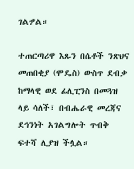ገልፇል።

ተጠርጣሪዋ እጹን በሴቶች ንጽህና መጠበቂያ (ሞዴስ) ውስጥ ደብቃ ከማላዊ ወደ ፊሊፒንስ በመጓዝ ላይ ሳለች፣ በብሔራዊ መረጃና ደኅንነት አገልግሎት ጥብቅ ፍተሻ ሊያዝ ችሏል።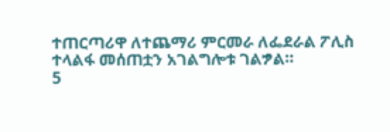ተጠርጣሪዋ ለተጨማሪ ምርመራ ለፌደራል ፖሊስ ተላልፋ መሰጠቷን አገልግሎቱ ገልፇል።
5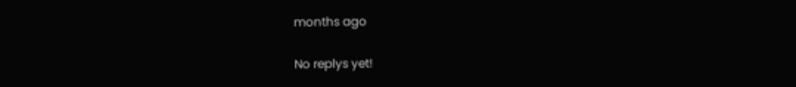months ago

No replys yet!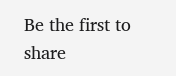Be the first to share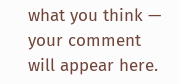what you think — your comment will appear here.